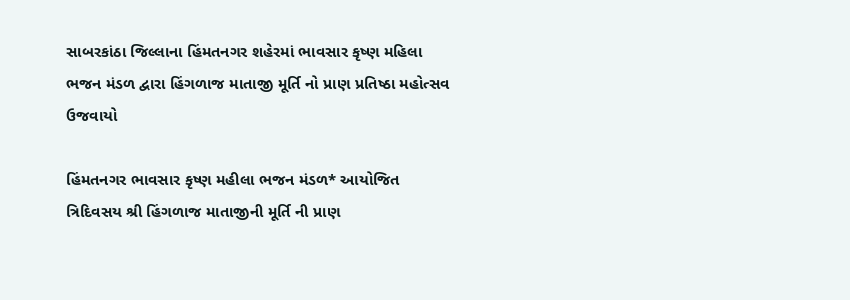સાબરકાંઠા જિલ્લાના હિંમતનગર શહેરમાં ભાવસાર કૃષ્ણ મહિલા ભજન મંડળ દ્વારા હિંગળાજ માતાજી મૂર્તિ નો પ્રાણ પ્રતિષ્ઠા મહોત્સવ ઉજવાયો

હિંમતનગર ભાવસાર કૃષ્ણ મહીલા ભજન મંડળ* આયોજિત ત્રિદિવસય શ્રી હિંગળાજ માતાજીની મૂર્તિ ની પ્રાણ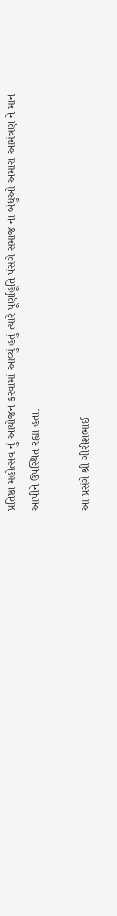પ્રતિષ્ઠા મહોત્સવ નું આયોજન કરવામાં આવ્યું હતું ત્યારે પૂર્ણાહૂતિ પંસગે સમાજ ના બંધુઓ અમારા આમંત્રણ ને માન આપીને ઉપસ્થિત રહ્યા હતા.

આ પ્રસંગે શ્રી ગીરીશભાઈ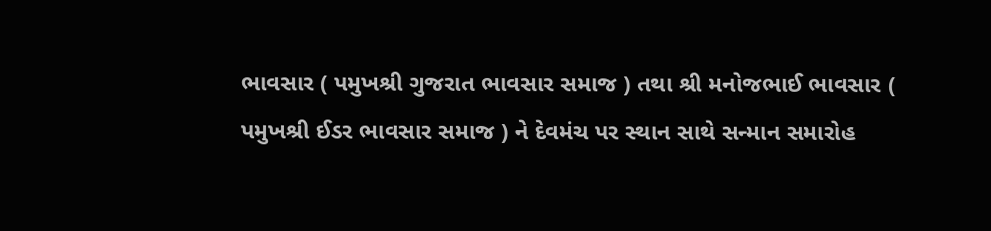ભાવસાર ( પમુખશ્રી ગુજરાત ભાવસાર સમાજ ) તથા શ્રી મનોજભાઈ ભાવસાર ( પમુખશ્રી ઈડર ભાવસાર સમાજ ) ને દેવમંચ પર સ્થાન સાથે સન્માન સમારોહ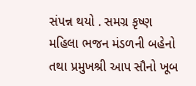સંપન્ન થયો . સમગ્ર કૃષ્ણ મહિલા ભજન મંડળની બહેનો તથા પ્રમુખશ્રી આપ સૌનો ખૂબ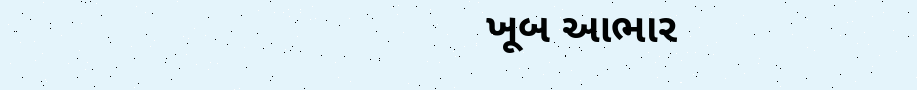ખૂબ આભાર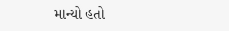માન્યો હતો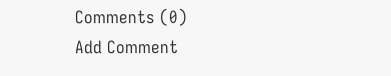Comments (0)
Add Comment